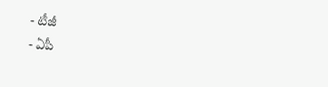- టీజీ
- ఏపీ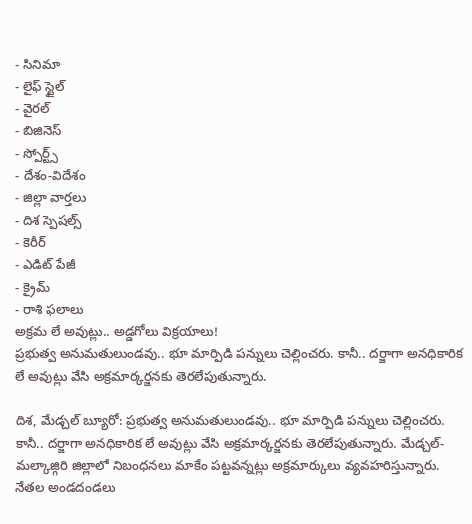- సినిమా
- లైఫ్ స్టైల్
- వైరల్
- బిజినెస్
- స్పోర్ట్స్
- దేశం-విదేశం
- జిల్లా వార్తలు
- దిశ స్పెషల్స్
- కెరీర్
- ఎడిట్ పేజీ
- క్రైమ్
- రాశి ఫలాలు
అక్రమ లే అవుట్లు.. అడ్డగోలు విక్రయాలు!
ప్రభుత్వ అనుమతులుండవు.. భూ మార్పిడి పన్నులు చెల్లించరు. కానీ.. దర్జాగా అనధికారిక లే అవుట్లు వేసి అక్రమార్కర్జనకు తెరలేపుతున్నారు.

దిశ, మేడ్చల్ బ్యూరో: ప్రభుత్వ అనుమతులుండవు.. భూ మార్పిడి పన్నులు చెల్లించరు. కానీ.. దర్జాగా అనధికారిక లే అవుట్లు వేసి అక్రమార్కర్జనకు తెరలేపుతున్నారు. మేడ్చల్-మల్కాజ్గిరి జిల్లాలో నిబంధనలు మాకేం పట్టవన్నట్లు అక్రమార్కులు వ్యవహరిస్తున్నారు. నేతల అండదండలు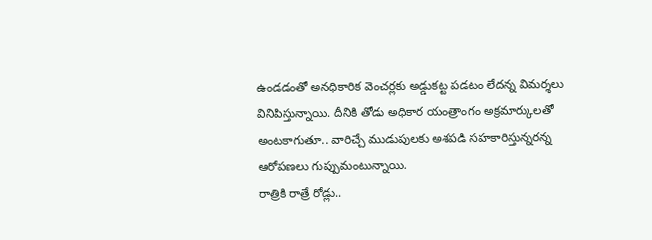ఉండడంతో అనధికారిక వెంచర్లకు అడ్డుకట్ట పడటం లేదన్న విమర్శలు వినిపిస్తున్నాయి. దీనికి తోడు అధికార యంత్రాంగం అక్రమార్కులతో అంటకాగుతూ.. వారిచ్చే ముడుపులకు అశపడి సహకారిస్తున్నరన్న ఆరోపణలు గుప్పుమంటున్నాయి.
రాత్రికి రాత్రే రోడ్లు..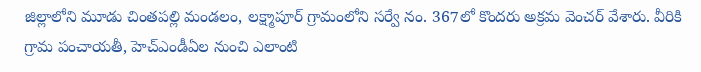జిల్లాలోని మూడు చింతపల్లి మండలం, లక్ష్మాపూర్ గ్రామంలోని సర్వే నం. 367లో కొందరు అక్రమ వెంచర్ వేశారు. వీరికి గ్రామ పంచాయతీ, హెచ్ఎండీఏల నుంచి ఎలాంటి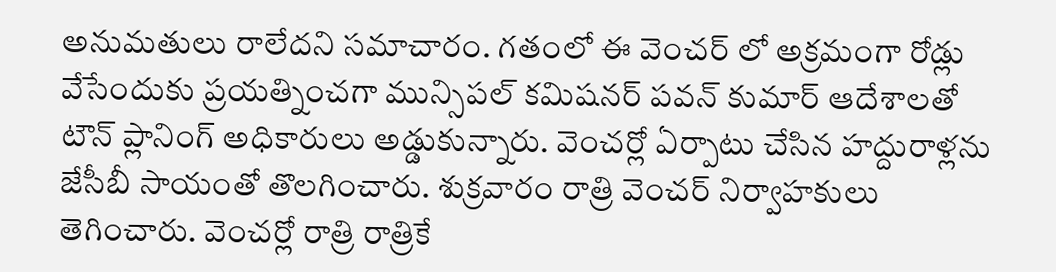అనుమతులు రాలేదని సమాచారం. గతంలో ఈ వెంచర్ లో అక్రమంగా రోడ్లు వేసేందుకు ప్రయత్నించగా మున్సిపల్ కమిషనర్ పవన్ కుమార్ ఆదేశాలతో టౌన్ ప్లానింగ్ అధికారులు అడ్డుకున్నారు. వెంచర్లో ఏర్పాటు చేసిన హద్దురాళ్లను జేసీబీ సాయంతో తొలగించారు. శుక్రవారం రాత్రి వెంచర్ నిర్వాహకులు తెగించారు. వెంచర్లో రాత్రి రాత్రికే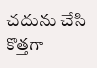చదును చేసి కొత్తగా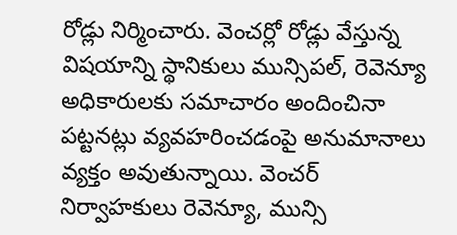రోడ్లు నిర్మించారు. వెంచర్లో రోడ్లు వేస్తున్న విషయాన్ని స్థానికులు మున్సిపల్, రెవెన్యూ అధికారులకు సమాచారం అందించినా పట్టనట్లు వ్యవహరించడంపై అనుమానాలు వ్యక్తం అవుతున్నాయి. వెంచర్ నిర్వాహకులు రెవెన్యూ, మున్సి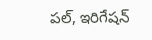పల్, ఇరిగేషన్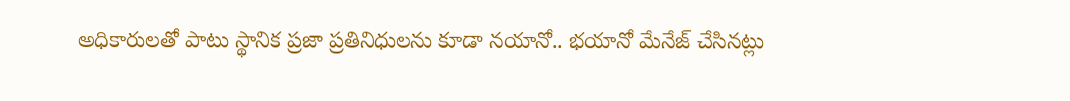అధికారులతో పాటు స్థానిక ప్రజా ప్రతినిధులను కూడా నయానో.. భయానో మేనేజ్ చేసినట్లు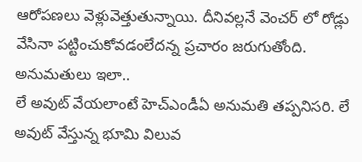ఆరోపణలు వెళ్లువెత్తుతున్నాయి. దీనివల్లనే వెంచర్ లో రోడ్లు వేసినా పట్టించుకోవడంలేదన్న ప్రచారం జరుగుతోంది.
అనుమతులు ఇలా..
లే అవుట్ వేయలాంటే హెచ్ఎండీఏ అనుమతి తప్పనిసరి. లే అవుట్ వేస్తున్న భూమి విలువ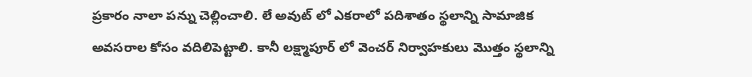ప్రకారం నాలా పన్ను చెల్లించాలి. లే అవుట్ లో ఎకరాలో పదిశాతం స్థలాన్ని సామాజిక అవసరాల కోసం వదిలిపెట్టాలి. కానీ లక్ష్మాపూర్ లో వెంచర్ నిర్వాహకులు మొత్తం స్థలాన్ని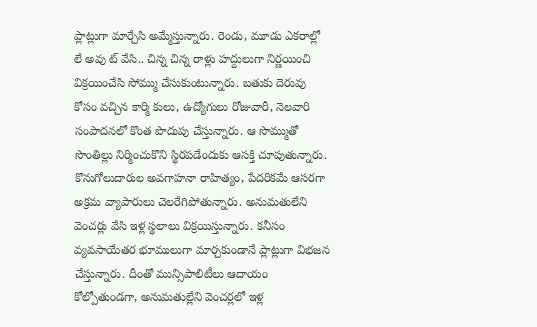ప్లాట్లుగా మార్చేసి అమ్మేస్తున్నారు. రెండు, మూడు ఎకరాల్లో లే అవు ట్ వేసి.. చిన్న చిన్న రాళ్లు హద్దులుగా నిర్ణయించి విక్రయించేసి సోమ్ము చేసుకుంటున్నారు. బతుకు దెరువు కోసం వచ్చిన కార్మి కులు, ఉద్యోగులు రోజువారీ, నెలవారి సంపాదనలో కొంత పొదుపు చేస్తున్నారు. ఆ సొమ్ముతో సొంతిల్లు నిర్మించుకొని స్థిరపడేందుకు ఆసక్తి చూపుతున్నారు. కొనుగోలుదారుల అవగాహనా రాహిత్యం, పేదరికమే ఆసరగా అక్రమ వ్యాపారులు చెలరేగిపోతున్నారు. అనుమతులేని వెంచర్లు వేసి ఇళ్ల స్థలాలు విక్రయిస్తున్నారు. కనీసం వ్యవసాయేతర భూములుగా మార్చకుండానే ప్లాట్లుగా విభజన చేస్తున్నారు. దీంతో మున్సిపాలిటీలు ఆదాయం కోల్పోతుండగా, అనుమతుల్లేని వెంచర్లలో ఇళ్ల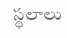స్థలాలు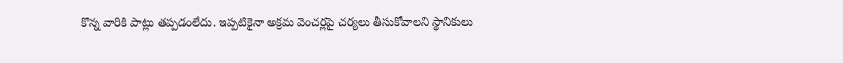కొన్న వారికి పాట్లు తప్పడంలేదు. ఇప్పటికైనా అక్రమ వెంచర్లపై చర్యలు తీసుకోవాలని స్థానికులు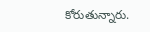కోరుతున్నారు.